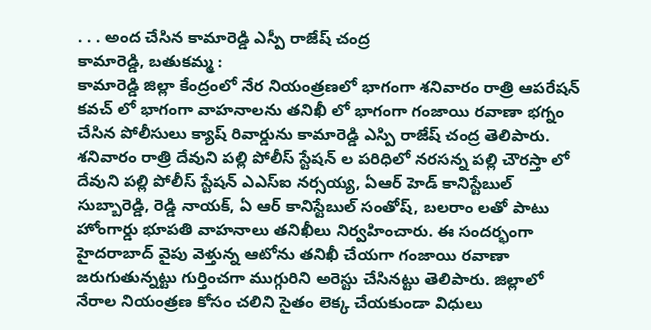. . . అంద చేసిన కామారెడ్డి ఎస్పీ రాజేష్ చంద్ర
కామారెడ్డి, బతుకమ్మ :
కామారెడ్డి జిల్లా కేంద్రంలో నేర నియంత్రణలో భాగంగా శనివారం రాత్రి ఆపరేషన్ కవచ్ లో భాగంగా వాహనాలను తనిఖీ లో భాగంగా గంజాయి రవాణా భగ్నం చేసిన పోలీసులు క్యాష్ రివార్డును కామారెడ్డి ఎస్పి రాజేష్ చంద్ర తెలిపారు. శనివారం రాత్రి దేవుని పల్లి పోలీస్ స్టేషన్ ల పరిధిలో నరసన్న పల్లి చౌరస్తా లో దేవుని పల్లి పోలీస్ స్టేషన్ ఎఎస్ఐ నర్సయ్య, ఏఆర్ హెడ్ కానిస్టేబుల్ సుబ్బారెడ్డి, రెడ్డి నాయక్, ఏ ఆర్ కానిస్టేబుల్ సంతోష్, బలరాం లతో పాటు హోంగార్డు భూపతి వాహనాలు తనిఖీలు నిర్వహించారు. ఈ సందర్భంగా హైదరాబాద్ వైపు వెళ్తున్న ఆటోను తనిఖీ చేయగా గంజాయి రవాణా జరుగుతున్నట్టు గుర్తించగా ముగ్గురిని అరెస్టు చేసినట్టు తెలిపారు. జిల్లాలో నేరాల నియంత్రణ కోసం చలిని సైతం లెక్క చేయకుండా విధులు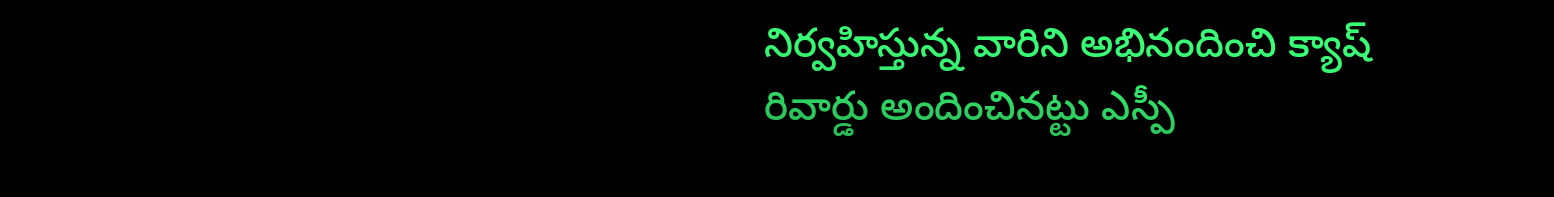నిర్వహిస్తున్న వారిని అభినందించి క్యాష్ రివార్డు అందించినట్టు ఎస్పీ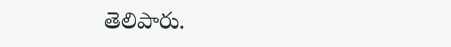తెలిపారు.